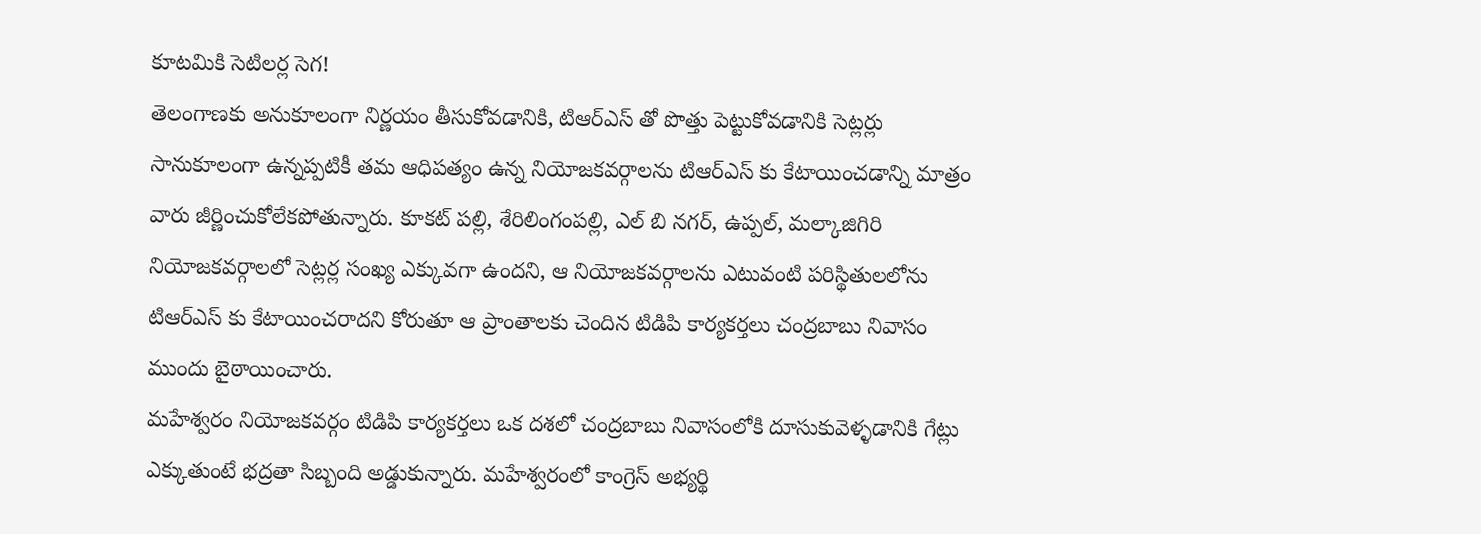కూటమికి సెటిలర్ల సెగ!
తెలంగాణకు అనుకూలంగా నిర్ణయం తీసుకోవడానికి, టిఆర్ఎస్ తో పొత్తు పెట్టుకోవడానికి సెట్లర్లు సానుకూలంగా ఉన్నప్పటికీ తమ ఆధిపత్యం ఉన్న నియోజకవర్గాలను టిఆర్ఎస్ కు కేటాయించడాన్ని మాత్రం వారు జీర్ణించుకోలేకపోతున్నారు. కూకట్ పల్లి, శేరిలింగంపల్లి, ఎల్ బి నగర్, ఉప్పల్, మల్కాజిగిరి నియోజకవర్గాలలో సెట్లర్ల సంఖ్య ఎక్కువగా ఉందని, ఆ నియోజకవర్గాలను ఎటువంటి పరిస్థితులలోను టిఆర్ఎస్ కు కేటాయించరాదని కోరుతూ ఆ ప్రాంతాలకు చెందిన టిడిపి కార్యకర్తలు చంద్రబాబు నివాసం ముందు బైఠాయించారు.
మహేశ్వరం నియోజకవర్గం టిడిపి కార్యకర్తలు ఒక దశలో చంద్రబాబు నివాసంలోకి దూసుకువెళ్ళడానికి గేట్లు ఎక్కుతుంటే భద్రతా సిబ్బంది అడ్డుకున్నారు. మహేశ్వరంలో కాంగ్రెస్ అభ్యర్థి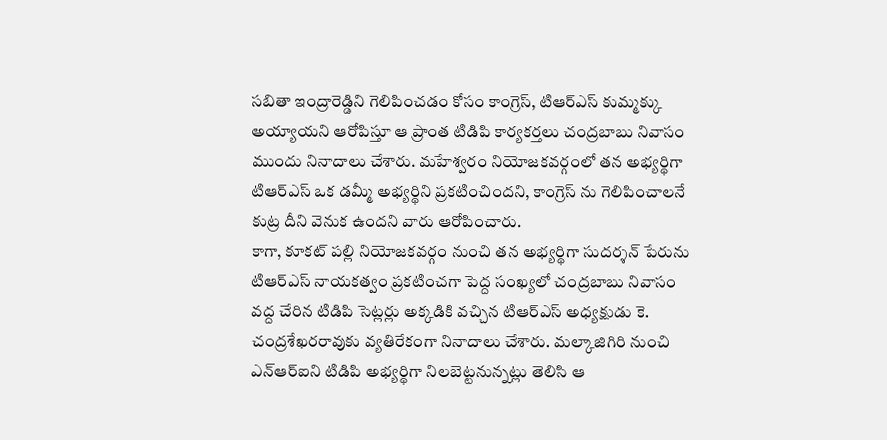సబితా ఇంద్రారెడ్డిని గెలిపించడం కోసం కాంగ్రెస్, టిఆర్ఎస్ కుమ్మక్కు అయ్యాయని ఆరోపిస్తూ ఆ ప్రాంత టిడిపి కార్యకర్తలు చంద్రబాబు నివాసం ముందు నినాదాలు చేశారు. మహేశ్వరం నియోజకవర్గంలో తన అభ్యర్థిగా టిఆర్ఎస్ ఒక డమ్మీ అభ్యర్థిని ప్రకటించిందని, కాంగ్రెస్ ను గెలిపించాలనే కుట్ర దీని వెనుక ఉందని వారు ఆరోపించారు.
కాగా, కూకట్ పల్లి నియోజకవర్గం నుంచి తన అభ్యర్థిగా సుదర్శన్ పేరును టిఆర్ఎస్ నాయకత్వం ప్రకటించగా పెద్ద సంఖ్యలో చంద్రబాబు నివాసం వద్ద చేరిన టిడిపి సెట్లర్లు అక్కడికి వచ్చిన టిఆర్ఎస్ అధ్యక్షుడు కె. చంద్రశేఖరరావుకు వ్యతిరేకంగా నినాదాలు చేశారు. మల్కాజిగిరి నుంచి ఎన్ఆర్ఐని టిడిపి అభ్యర్థిగా నిలబెట్టనున్నట్లు తెలిసి ఆ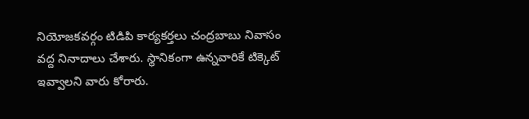నియోజకవర్గం టిడిపి కార్యకర్తలు చంద్రబాబు నివాసం వద్ద నినాదాలు చేశారు. స్థానికంగా ఉన్నవారికే టిక్కెట్ ఇవ్వాలని వారు కోరారు.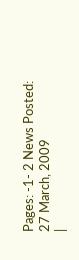Pages: -1- 2 News Posted: 27 March, 2009
|